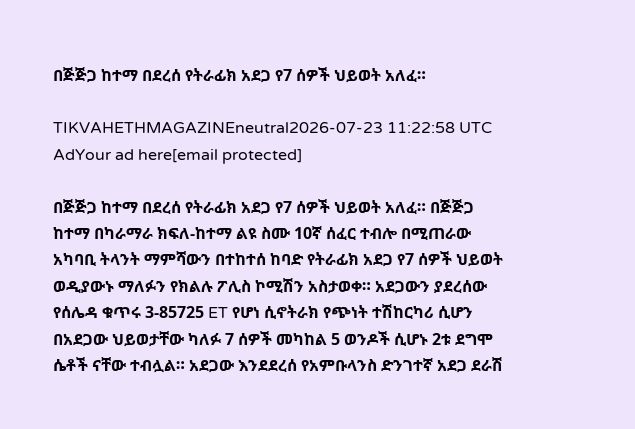በጅጅጋ ከተማ በደረሰ የትራፊክ አደጋ የ7 ሰዎች ህይወት አለፈ።

TIKVAHETHMAGAZINEneutral2026-07-23 11:22:58 UTC
AdYour ad here[email protected]

በጅጅጋ ከተማ በደረሰ የትራፊክ አደጋ የ7 ሰዎች ህይወት አለፈ። በጅጅጋ ከተማ በካራማራ ክፍለ-ከተማ ልዩ ስሙ 10ኛ ሰፈር ተብሎ በሚጠራው አካባቢ ትላንት ማምሻውን በተከተሰ ከባድ የትራፊክ አደጋ የ7 ሰዎች ህይወት ወዲያውኑ ማለፉን የክልሉ ፖሊስ ኮሚሽን አስታወቀ። አደጋውን ያደረሰው የሰሌዳ ቁጥሩ 3-85725 ET የሆነ ሲኖትራክ የጭነት ተሽከርካሪ ሲሆን በአደጋው ህይወታቸው ካለፉ 7 ሰዎች መካከል 5 ወንዶች ሲሆኑ 2ቱ ደግሞ ሴቶች ናቸው ተብሏል። አደጋው እንደደረሰ የአምቡላንስ ድንገተኛ አደጋ ደራሽ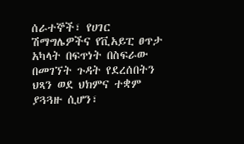ሰራተኞች፣ የሀገር ሽማግሌዎችና የቪአይፒ ፀጥታ አካላት በፍጥነት በስፍራው በመገኘት ጉዳት የደረሰበትን ህጻን ወደ ህክምና ተቋም ያጓጓዙ ሲሆን፣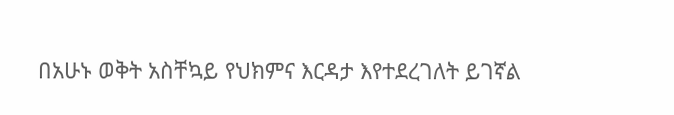በአሁኑ ወቅት አስቸኳይ የህክምና እርዳታ እየተደረገለት ይገኛል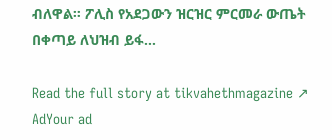ብለዋል። ፖሊስ የአደጋውን ዝርዝር ምርመራ ውጤት በቀጣይ ለህዝብ ይፋ…

Read the full story at tikvahethmagazine ↗
AdYour ad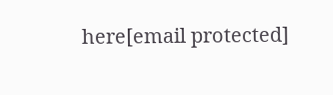here[email protected]